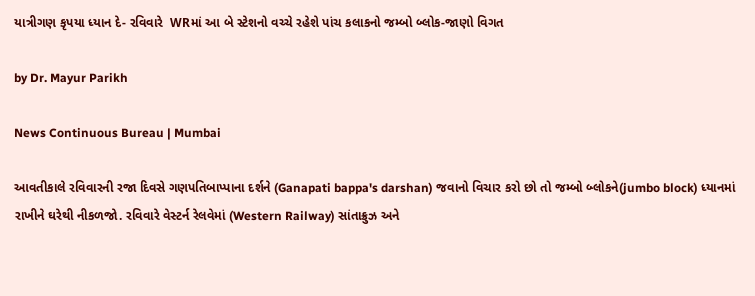યાત્રીગણ કૃપયા ધ્યાન દે- રવિવારે  WRમાં આ બે સ્ટેશનો વચ્ચે રહેશે પાંચ કલાકનો જમ્બો બ્લોક-જાણો વિગત

by Dr. Mayur Parikh

News Continuous Bureau | Mumbai

આવતીકાલે રવિવારની રજા દિવસે ગણપતિબાપ્પાના દર્શને (Ganapati bappa's darshan) જવાનો વિચાર કરો છો તો જમ્બો બ્લોકને(jumbo block) ધ્યાનમાં રાખીને ઘરેથી નીકળજો. રવિવારે વેસ્ટર્ન રેલવેમાં (Western Railway) સાંતાક્રુઝ અને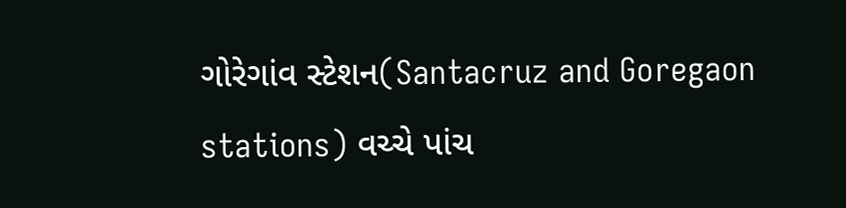ગોરેગાંવ સ્ટેશન(Santacruz and Goregaon stations) વચ્ચે પાંચ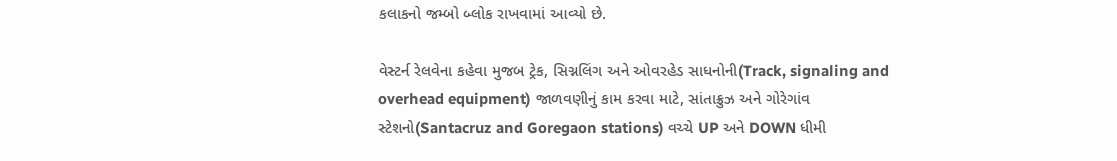કલાકનો જમ્બો બ્લોક રાખવામાં આવ્યો છે.

વેસ્ટર્ન રેલવેના કહેવા મુજબ ટ્રેક, સિગ્નલિંગ અને ઓવરહેડ સાધનોની(Track, signaling and overhead equipment) જાળવણીનું કામ કરવા માટે, સાંતાક્રુઝ અને ગોરેગાંવ સ્ટેશનો(Santacruz and Goregaon stations) વચ્ચે UP અને DOWN ધીમી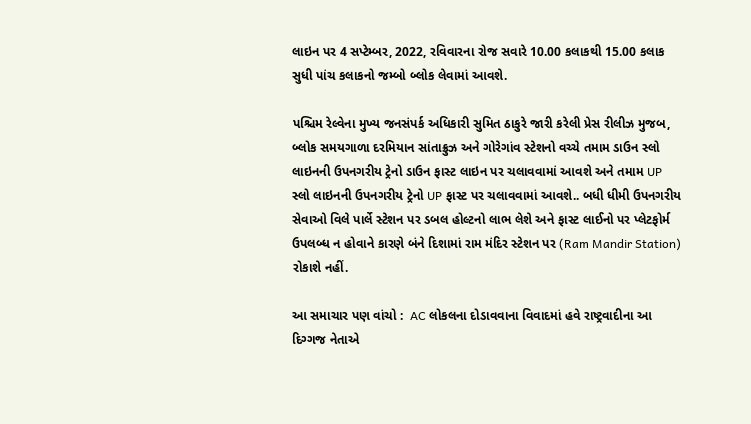લાઇન પર 4 સપ્ટેમ્બર, 2022, રવિવારના રોજ સવારે 10.00 કલાકથી 15.00 કલાક સુધી પાંચ કલાકનો જમ્બો બ્લોક લેવામાં આવશે.

પશ્ચિમ રેલ્વેના મુખ્ય જનસંપર્ક અધિકારી સુમિત ઠાકુરે જારી કરેલી પ્રેસ રીલીઝ મુજબ, બ્લોક સમયગાળા દરમિયાન સાંતાક્રુઝ અને ગોરેગાંવ સ્ટેશનો વચ્ચે તમામ ડાઉન સ્લો લાઇનની ઉપનગરીય ટ્રેનો ડાઉન ફાસ્ટ લાઇન પર ચલાવવામાં આવશે અને તમામ UP સ્લો લાઇનની ઉપનગરીય ટ્રેનો UP ફાસ્ટ પર ચલાવવામાં આવશે.. બધી ધીમી ઉપનગરીય સેવાઓ વિલે પાર્લે સ્ટેશન પર ડબલ હોલ્ટનો લાભ લેશે અને ફાસ્ટ લાઈનો પર પ્લેટફોર્મ ઉપલબ્ધ ન હોવાને કારણે બંને દિશામાં રામ મંદિર સ્ટેશન પર (Ram Mandir Station) રોકાશે નહીં.

આ સમાચાર પણ વાંચો :  AC લોકલના દોડાવવાના વિવાદમાં હવે રાષ્ટ્રવાદીના આ દિગ્ગજ નેતાએ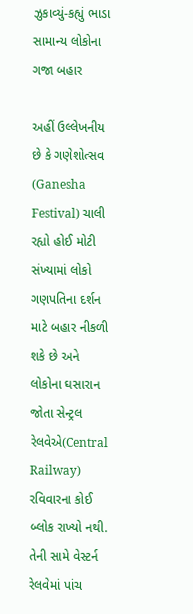ઝુકાવ્યું-કહ્યું ભાડા સામાન્ય લોકોના ગજા બહાર

અહીં ઉલ્લેખનીય છે કે ગણેશોત્સવ (Ganesha Festival) ચાલી રહ્યો હોઈ મોટી સંખ્યામાં લોકો ગણપતિના દર્શન માટે બહાર નીકળી શકે છે અને લોકોના ઘસારાન જોતા સેન્ટ્રલ રેલવેએ(Central Railway) રવિવારના કોઈ બ્લોક રાખ્યો નથી. તેની સામે વેસ્ટર્ન રેલવેમાં પાંચ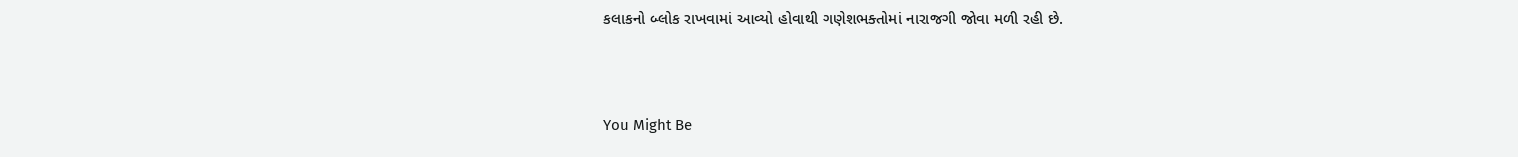કલાકનો બ્લોક રાખવામાં આવ્યો હોવાથી ગણેશભક્તોમાં નારાજગી જોવા મળી રહી છે.



You Might Be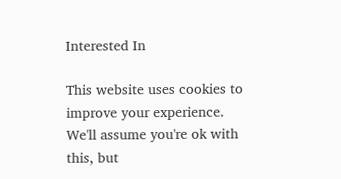Interested In

This website uses cookies to improve your experience. We'll assume you're ok with this, but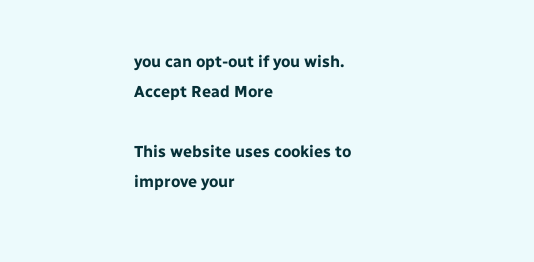you can opt-out if you wish. Accept Read More

This website uses cookies to improve your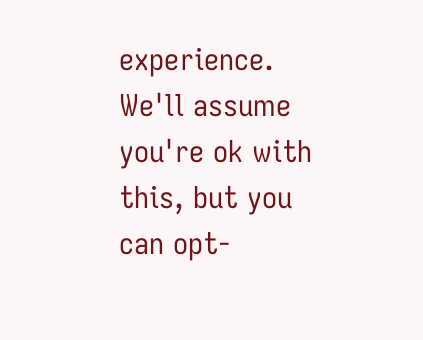experience. We'll assume you're ok with this, but you can opt-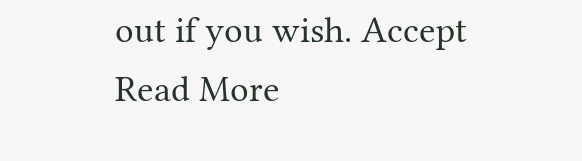out if you wish. Accept Read More